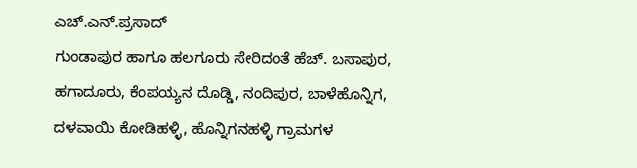ಎಚ್.ಎನ್.ಪ್ರಸಾದ್
ಗುಂಡಾಪುರ ಹಾಗೂ ಹಲಗೂರು ಸೇರಿದಂತೆ ಹೆಚ್. ಬಸಾಪುರ, ಹಗಾದೂರು, ಕೆಂಪಯ್ಯನ ದೊಡ್ಡಿ, ನಂದಿಪುರ, ಬಾಳೆಹೊನ್ನಿಗ, ದಳವಾಯಿ ಕೋಡಿಹಳ್ಳಿ, ಹೊನ್ನಿಗನಹಳ್ಳಿ ಗ್ರಾಮಗಳ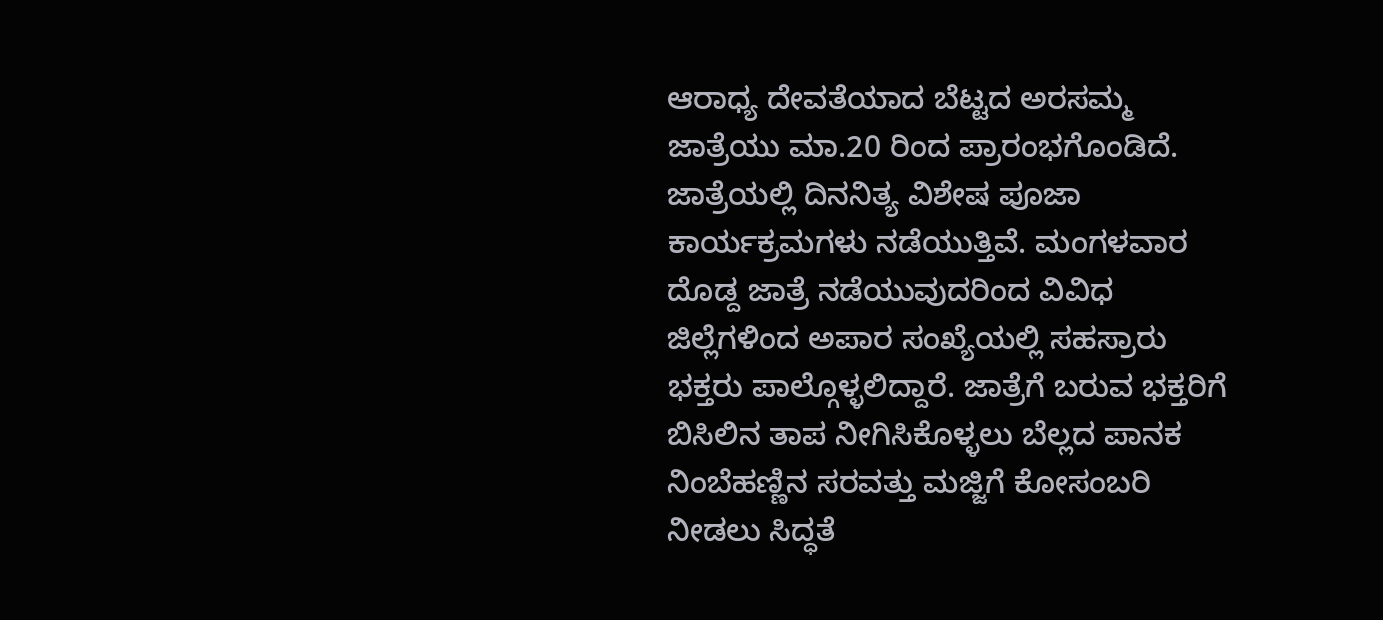ಆರಾಧ್ಯ ದೇವತೆಯಾದ ಬೆಟ್ಟದ ಅರಸಮ್ಮ ಜಾತ್ರೆಯು ಮಾ.20 ರಿಂದ ಪ್ರಾರಂಭಗೊಂಡಿದೆ.
ಜಾತ್ರೆಯಲ್ಲಿ ದಿನನಿತ್ಯ ವಿಶೇಷ ಪೂಜಾ ಕಾರ್ಯಕ್ರಮಗಳು ನಡೆಯುತ್ತಿವೆ. ಮಂಗಳವಾರ ದೊಡ್ದ ಜಾತ್ರೆ ನಡೆಯುವುದರಿಂದ ವಿವಿಧ ಜಿಲ್ಲೆಗಳಿಂದ ಅಪಾರ ಸಂಖ್ಯೆಯಲ್ಲಿ ಸಹಸ್ರಾರು ಭಕ್ತರು ಪಾಲ್ಗೊಳ್ಳಲಿದ್ದಾರೆ. ಜಾತ್ರೆಗೆ ಬರುವ ಭಕ್ತರಿಗೆ ಬಿಸಿಲಿನ ತಾಪ ನೀಗಿಸಿಕೊಳ್ಳಲು ಬೆಲ್ಲದ ಪಾನಕ ನಿಂಬೆಹಣ್ಣಿನ ಸರವತ್ತು ಮಜ್ಜಿಗೆ ಕೋಸಂಬರಿ ನೀಡಲು ಸಿದ್ಧತೆ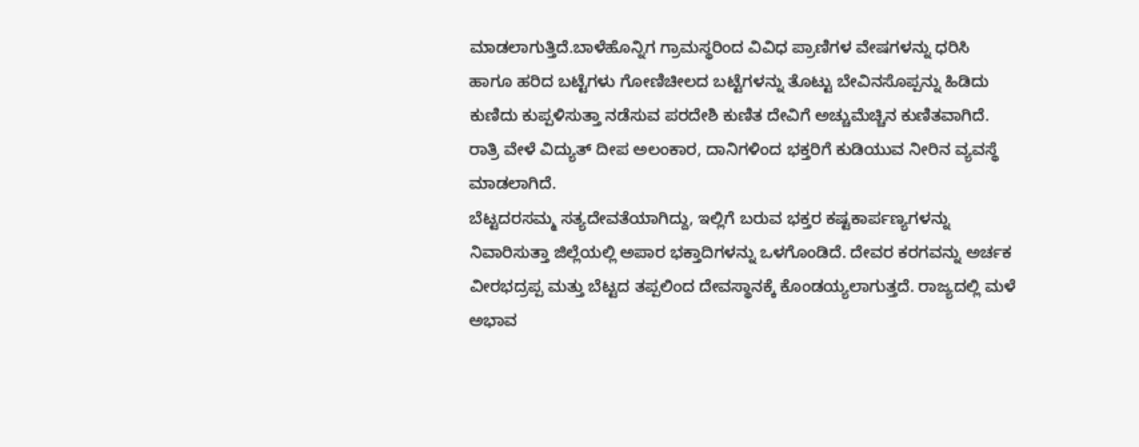ಮಾಡಲಾಗುತ್ತಿದೆ.ಬಾಳೆಹೊನ್ನಿಗ ಗ್ರಾಮಸ್ಥರಿಂದ ವಿವಿಧ ಪ್ರಾಣಿಗಳ ವೇಷಗಳನ್ನು ಧರಿಸಿ ಹಾಗೂ ಹರಿದ ಬಟ್ಟೆಗಳು ಗೋಣಿಚೀಲದ ಬಟ್ಟೆಗಳನ್ನು ತೊಟ್ಟು ಬೇವಿನಸೊಪ್ಪನ್ನು ಹಿಡಿದು ಕುಣಿದು ಕುಪ್ಪಳಿಸುತ್ತಾ ನಡೆಸುವ ಪರದೇಶಿ ಕುಣಿತ ದೇವಿಗೆ ಅಚ್ಚುಮೆಚ್ಚಿನ ಕುಣಿತವಾಗಿದೆ.
ರಾತ್ರಿ ವೇಳೆ ವಿದ್ಯುತ್ ದೀಪ ಅಲಂಕಾರ, ದಾನಿಗಳಿಂದ ಭಕ್ತರಿಗೆ ಕುಡಿಯುವ ನೀರಿನ ವ್ಯವಸ್ಥೆ ಮಾಡಲಾಗಿದೆ.
ಬೆಟ್ಟದರಸಮ್ಮ ಸತ್ಯದೇವತೆಯಾಗಿದ್ದು, ಇಲ್ಲಿಗೆ ಬರುವ ಭಕ್ತರ ಕಷ್ಟಕಾರ್ಪಣ್ಯಗಳನ್ನು ನಿವಾರಿಸುತ್ತಾ ಜಿಲ್ಲೆಯಲ್ಲಿ ಅಪಾರ ಭಕ್ತಾದಿಗಳನ್ನು ಒಳಗೊಂಡಿದೆ. ದೇವರ ಕರಗವನ್ನು ಅರ್ಚಕ ವೀರಭದ್ರಪ್ಪ ಮತ್ತು ಬೆಟ್ಟದ ತಪ್ಪಲಿಂದ ದೇವಸ್ಥಾನಕ್ಕೆ ಕೊಂಡಯ್ಯಲಾಗುತ್ತದೆ. ರಾಜ್ಯದಲ್ಲಿ ಮಳೆ ಅಭಾವ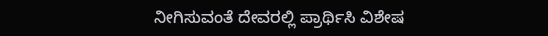ನೀಗಿಸುವಂತೆ ದೇವರಲ್ಲಿ ಪ್ರಾರ್ಥಿಸಿ ವಿಶೇಷ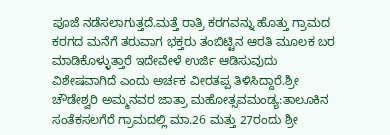ಪೂಜೆ ನಡೆಸಲಾಗುತ್ತದೆ.ಮತ್ತೆ ರಾತ್ರಿ ಕರಗವನ್ನು ಹೊತ್ತು ಗ್ರಾಮದ ಕರಗದ ಮನೆಗೆ ತರುವಾಗ ಭಕ್ತರು ತಂಬಿಟ್ಟಿನ ಆರತಿ ಮೂಲಕ ಬರ ಮಾಡಿಕೊಳ್ಳುತ್ತಾರೆ ಇದೇವೇಳೆ ಉರ್ಜಿ ಆಡಿಸುವುದು ವಿಶೇಷವಾಗಿದೆ ಎಂದು ಅರ್ಚಕ ವೀರತಪ್ಪ ತಿಳಿಸಿದ್ದಾರೆ.ಶ್ರೀ ಚೌಡೇಶ್ವರಿ ಅಮ್ಮನವರ ಜಾತ್ರಾ ಮಹೋತ್ಸವಮಂಡ್ಯ:ತಾಲೂಕಿನ ಸಂತೆಕಸಲಗೆರೆ ಗ್ರಾಮದಲ್ಲಿ ಮಾ.26 ಮತ್ತು 27ರಂದು ಶ್ರೀ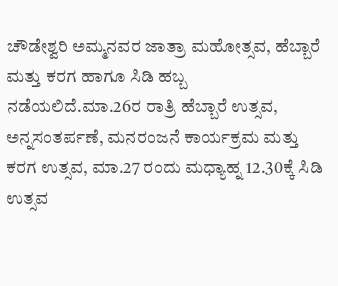ಚೌಡೇಶ್ವರಿ ಅಮ್ಮನವರ ಜಾತ್ರಾ ಮಹೋತ್ಸವ, ಹೆಬ್ಬಾರೆ ಮತ್ತು ಕರಗ ಹಾಗೂ ಸಿಡಿ ಹಬ್ಬ ನಡೆಯಲಿದೆ.ಮಾ.26ರ ರಾತ್ರಿ ಹೆಬ್ಬಾರೆ ಉತ್ಸವ, ಅನ್ನಸಂತರ್ಪಣೆ, ಮನರಂಜನೆ ಕಾರ್ಯಕ್ರಮ ಮತ್ತು ಕರಗ ಉತ್ಸವ, ಮಾ.27 ರಂದು ಮಧ್ಯಾಹ್ನ 12.30ಕ್ಕೆ ಸಿಡಿ ಉತ್ಸವ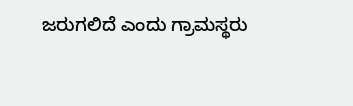ಜರುಗಲಿದೆ ಎಂದು ಗ್ರಾಮಸ್ಥರು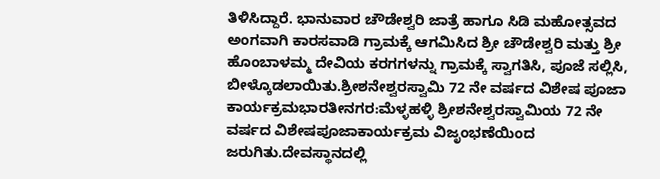ತಿಳಿಸಿದ್ದಾರೆ. ಭಾನುವಾರ ಚೌಡೇಶ್ವರಿ ಜಾತ್ರೆ ಹಾಗೂ ಸಿಡಿ ಮಹೋತ್ಸವದ ಅಂಗವಾಗಿ ಕಾರಸವಾಡಿ ಗ್ರಾಮಕ್ಕೆ ಆಗಮಿಸಿದ ಶ್ರೀ ಚೌಡೇಶ್ವರಿ ಮತ್ತು ಶ್ರೀ ಹೊಂಬಾಳಮ್ಮ ದೇವಿಯ ಕರಗಗಳನ್ನು ಗ್ರಾಮಕ್ಕೆ ಸ್ವಾಗತಿಸಿ, ಪೂಜೆ ಸಲ್ಲಿಸಿ, ಬೀಳ್ಕೊಡಲಾಯಿತು.ಶ್ರೀಶನೇಶ್ವರಸ್ವಾಮಿ 72 ನೇ ವರ್ಷದ ವಿಶೇಷ ಪೂಜಾ ಕಾರ್ಯಕ್ರಮಭಾರತೀನಗರ:ಮೆಳ್ಳಹಳ್ಳಿ ಶ್ರೀಶನೇಶ್ವರಸ್ವಾಮಿಯ 72 ನೇ ವರ್ಷದ ವಿಶೇಷಪೂಜಾಕಾರ್ಯಕ್ರಮ ವಿಜೃಂಭಣೆಯಿಂದ ಜರುಗಿತು.ದೇವಸ್ಥಾನದಲ್ಲಿ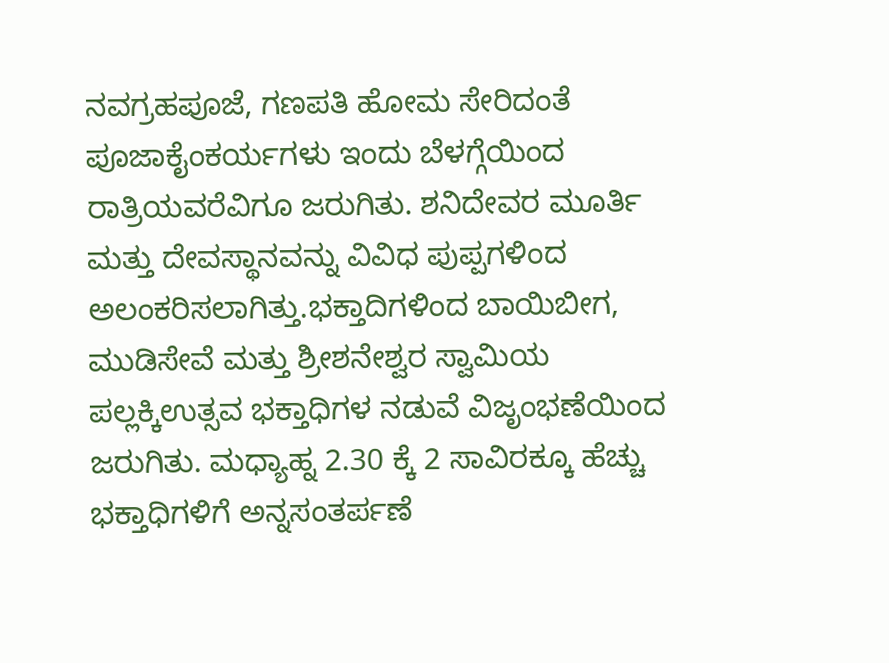ನವಗ್ರಹಪೂಜೆ, ಗಣಪತಿ ಹೋಮ ಸೇರಿದಂತೆ ಪೂಜಾಕೈಂಕರ್ಯಗಳು ಇಂದು ಬೆಳಗ್ಗೆಯಿಂದ ರಾತ್ರಿಯವರೆವಿಗೂ ಜರುಗಿತು. ಶನಿದೇವರ ಮೂರ್ತಿ ಮತ್ತು ದೇವಸ್ಥಾನವನ್ನು ವಿವಿಧ ಪುಪ್ಪಗಳಿಂದ ಅಲಂಕರಿಸಲಾಗಿತ್ತು.ಭಕ್ತಾದಿಗಳಿಂದ ಬಾಯಿಬೀಗ, ಮುಡಿಸೇವೆ ಮತ್ತು ಶ್ರೀಶನೇಶ್ವರ ಸ್ವಾಮಿಯ ಪಲ್ಲಕ್ಕಿಉತ್ಸವ ಭಕ್ತಾಧಿಗಳ ನಡುವೆ ವಿಜೃಂಭಣೆಯಿಂದ ಜರುಗಿತು. ಮಧ್ಯಾಹ್ನ 2.30 ಕ್ಕೆ 2 ಸಾವಿರಕ್ಕೂ ಹೆಚ್ಚು ಭಕ್ತಾಧಿಗಳಿಗೆ ಅನ್ನಸಂತರ್ಪಣೆ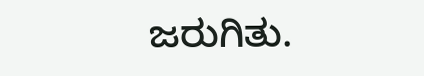ಜರುಗಿತು.